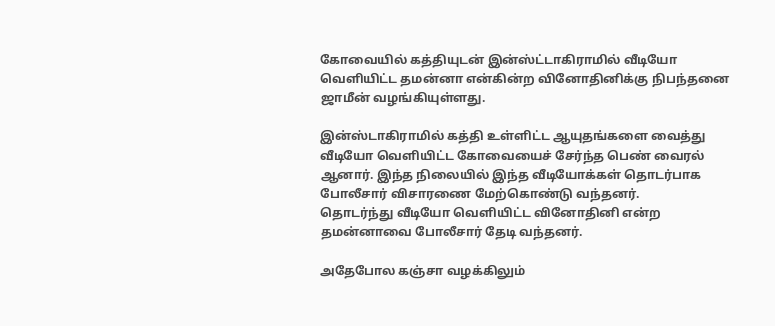கோவையில் கத்தியுடன் இன்ஸ்ட்டாகிராமில் வீடியோ வெளியிட்ட தமன்னா என்கின்ற வினோதினிக்கு நிபந்தனை ஜாமீன் வழங்கியுள்ளது.

இன்ஸ்டாகிராமில் கத்தி உள்ளிட்ட ஆயுதங்களை வைத்து வீடியோ வெளியிட்ட கோவையைச் சேர்ந்த பெண் வைரல் ஆனார். இந்த நிலையில் இந்த வீடியோக்கள் தொடர்பாக போலீசார் விசாரணை மேற்கொண்டு வந்தனர்.
தொடர்ந்து வீடியோ வெளியிட்ட வினோதினி என்ற தமன்னாவை போலீசார் தேடி வந்தனர்.

அதேபோல கஞ்சா வழக்கிலும்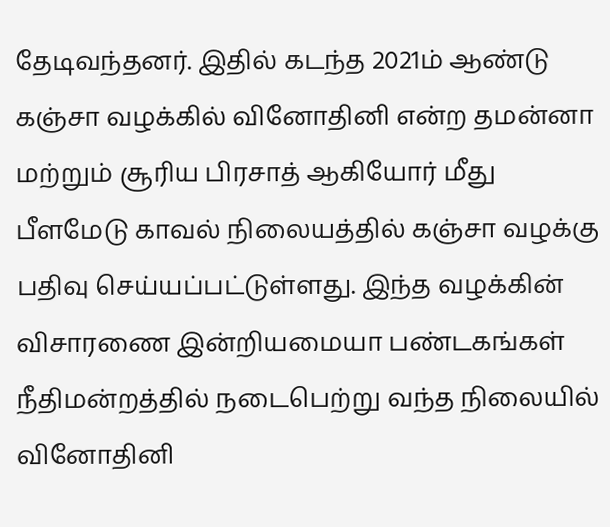தேடிவந்தனர். இதில் கடந்த 2021ம் ஆண்டு கஞ்சா வழக்கில் வினோதினி என்ற தமன்னா மற்றும் சூரிய பிரசாத் ஆகியோர் மீது பீளமேடு காவல் நிலையத்தில் கஞ்சா வழக்கு பதிவு செய்யப்பட்டுள்ளது. இந்த வழக்கின் விசாரணை இன்றியமையா பண்டகங்கள் நீதிமன்றத்தில் நடைபெற்று வந்த நிலையில் வினோதினி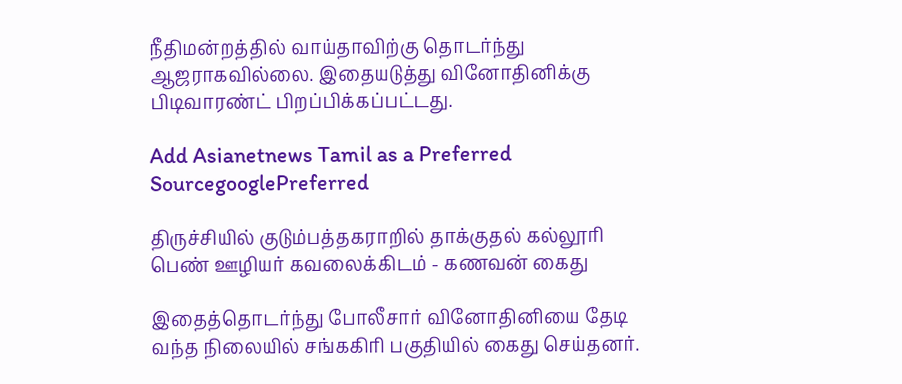நீதிமன்றத்தில் வாய்தாவிற்கு தொடர்ந்து ஆஜராகவில்லை. இதையடுத்து வினோதினிக்கு பிடிவாரண்ட் பிறப்பிக்கப்பட்டது.

Add Asianetnews Tamil as a Preferred SourcegooglePreferred

திருச்சியில் குடும்பத்தகராறில் தாக்குதல் கல்லூரி பெண் ஊழியர் கவலைக்கிடம் - கணவன் கைது

இதைத்தொடர்ந்து போலீசார் வினோதினியை தேடி வந்த நிலையில் சங்ககிரி பகுதியில் கைது செய்தனர்.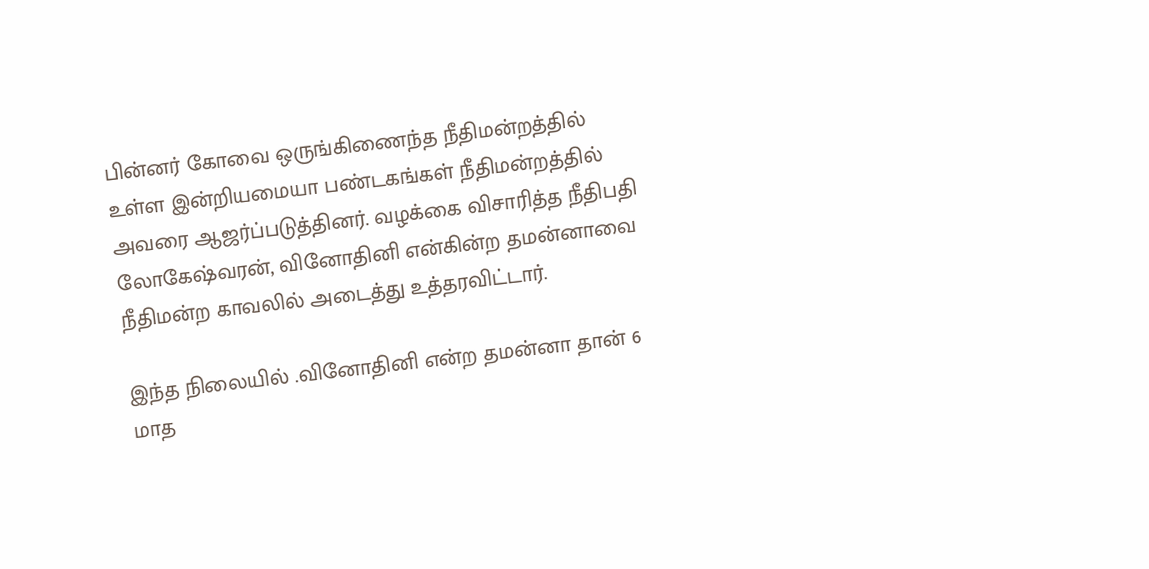பின்னர் கோவை ஒருங்கிணைந்த நீதிமன்றத்தில் உள்ள இன்றியமையா பண்டகங்கள் நீதிமன்றத்தில் அவரை ஆஜர்ப்படுத்தினர். வழக்கை விசாரித்த நீதிபதி லோகேஷ்வரன், வினோதினி என்கின்ற தமன்னாவை நீதிமன்ற காவலில் அடைத்து உத்தரவிட்டார்.

இந்த நிலையில் .வினோதினி என்ற தமன்னா தான் 6 மாத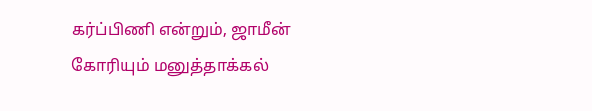கர்ப்பிணி என்றும், ஜாமீன் கோரியும் மனுத்தாக்கல்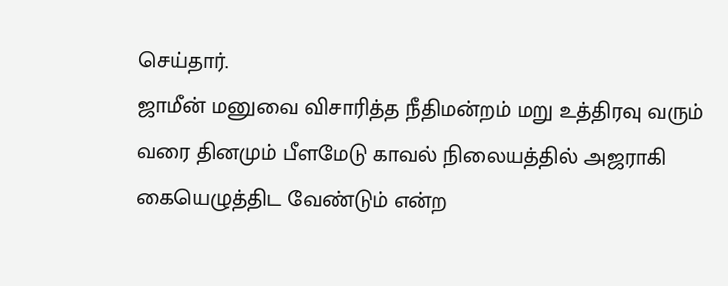செய்தார்.
ஜாமீன் மனுவை விசாரித்த நீதிமன்றம் மறு உத்திரவு வரும் வரை தினமும் பீளமேடு காவல் நிலையத்தில் அஜராகி கையெழுத்திட வேண்டும் என்ற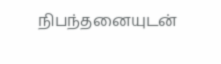நிபந்தனையுடன்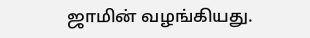ஜாமின் வழங்கியது.